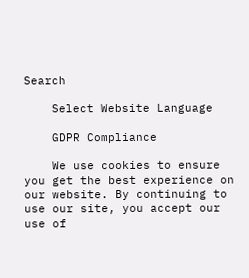Search

    Select Website Language

    GDPR Compliance

    We use cookies to ensure you get the best experience on our website. By continuing to use our site, you accept our use of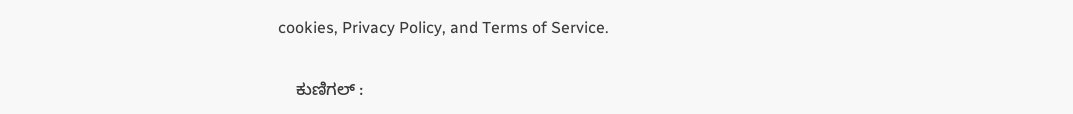cookies, Privacy Policy, and Terms of Service.

    ಕುಣಿಗಲ್ :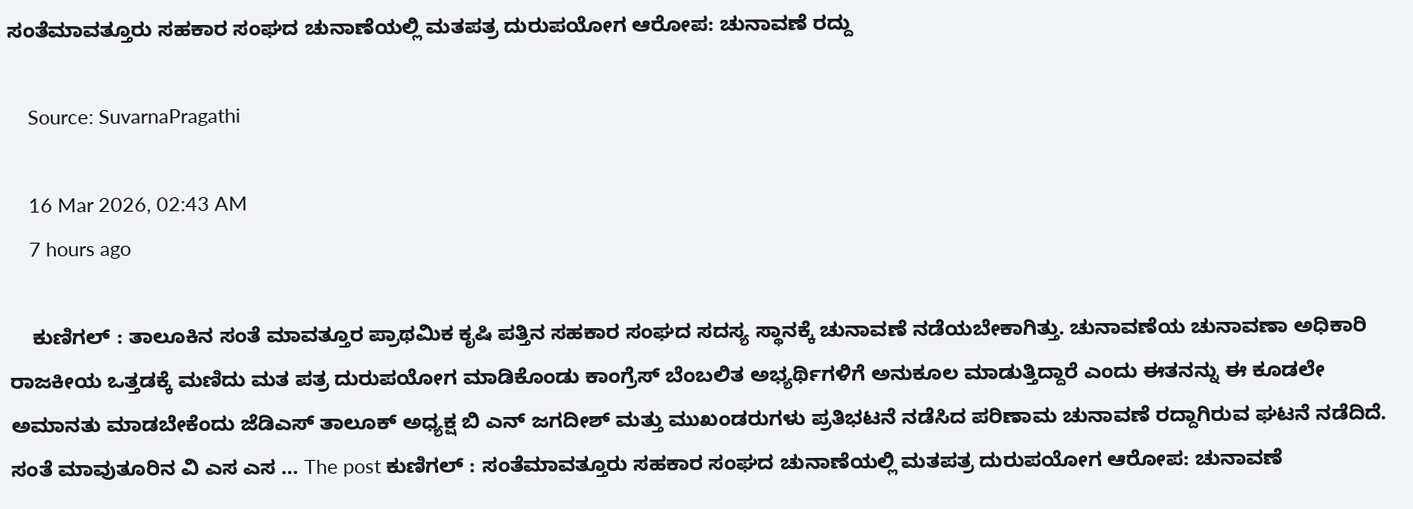ಸಂತೆಮಾವತ್ತೂರು ಸಹಕಾರ ಸಂಘದ ಚುನಾಣೆಯಲ್ಲಿ ಮತಪತ್ರ ದುರುಪಯೋಗ ಆರೋಪ: ಚುನಾವಣೆ ರದ್ದು

    Source: SuvarnaPragathi

    16 Mar 2026, 02:43 AM
    7 hours ago

    ಕುಣಿಗಲ್ : ತಾಲೂಕಿನ ಸಂತೆ ಮಾವತ್ತೂರ ಪ್ರಾಥಮಿಕ ಕೃಷಿ ಪತ್ತಿನ ಸಹಕಾರ ಸಂಘದ ಸದಸ್ಯ ಸ್ಥಾನಕ್ಕೆ ಚುನಾವಣೆ ನಡೆಯಬೇಕಾಗಿತ್ತು. ಚುನಾವಣೆಯ ಚುನಾವಣಾ ಅಧಿಕಾರಿ ರಾಜಕೀಯ ಒತ್ತಡಕ್ಕೆ ಮಣಿದು ಮತ ಪತ್ರ ದುರುಪಯೋಗ ಮಾಡಿಕೊಂಡು ಕಾಂಗ್ರೆಸ್ ಬೆಂಬಲಿತ ಅಭ್ಯರ್ಥಿಗಳಿಗೆ ಅನುಕೂಲ ಮಾಡುತ್ತಿದ್ದಾರೆ ಎಂದು ಈತನನ್ನು ಈ ಕೂಡಲೇ ಅಮಾನತು ಮಾಡಬೇಕೆಂದು ಜೆಡಿಎಸ್ ತಾಲೂಕ್ ಅಧ್ಯಕ್ಷ ಬಿ ಎನ್ ಜಗದೀಶ್ ಮತ್ತು ಮುಖಂಡರುಗಳು ಪ್ರತಿಭಟನೆ ನಡೆಸಿದ ಪರಿಣಾಮ ಚುನಾವಣೆ ರದ್ದಾಗಿರುವ ಘಟನೆ ನಡೆದಿದೆ. ಸಂತೆ ಮಾವುತೂರಿನ ವಿ ಎಸ ಎಸ … The post ಕುಣಿಗಲ್ : ಸಂತೆಮಾವತ್ತೂರು ಸಹಕಾರ ಸಂಘದ ಚುನಾಣೆಯಲ್ಲಿ ಮತಪತ್ರ ದುರುಪಯೋಗ ಆರೋಪ: ಚುನಾವಣೆ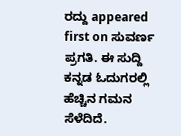ರದ್ದು appeared first on ಸುವರ್ಣ ಪ್ರಗತಿ. ಈ ಸುದ್ದಿ ಕನ್ನಡ ಓದುಗರಲ್ಲಿ ಹೆಚ್ಚಿನ ಗಮನ ಸೆಳೆದಿದೆ.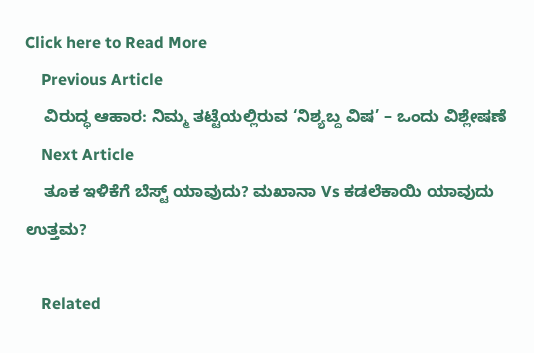Click here to Read More
    Previous Article
    ವಿರುದ್ಧ ಆಹಾರ: ನಿಮ್ಮ ತಟ್ಟೆಯಲ್ಲಿರುವ ‘ನಿಶ್ಯಬ್ದ ವಿಷ’ – ಒಂದು ವಿಶ್ಲೇಷಣೆ
    Next Article
    ತೂಕ ಇಳಿಕೆಗೆ ಬೆಸ್ಟ್ ಯಾವುದು? ಮಖಾನಾ Vs ಕಡಲೆಕಾಯಿ ಯಾವುದು ಉತ್ತಮ?

    Related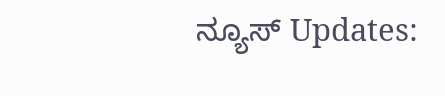ನ್ಯೂಸ್ Updates: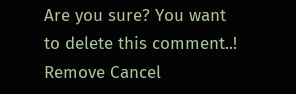Are you sure? You want to delete this comment..! Remove Cancel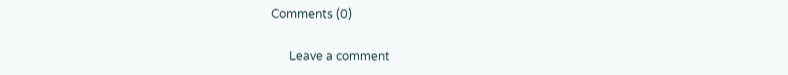Comments (0)

      Leave a comment